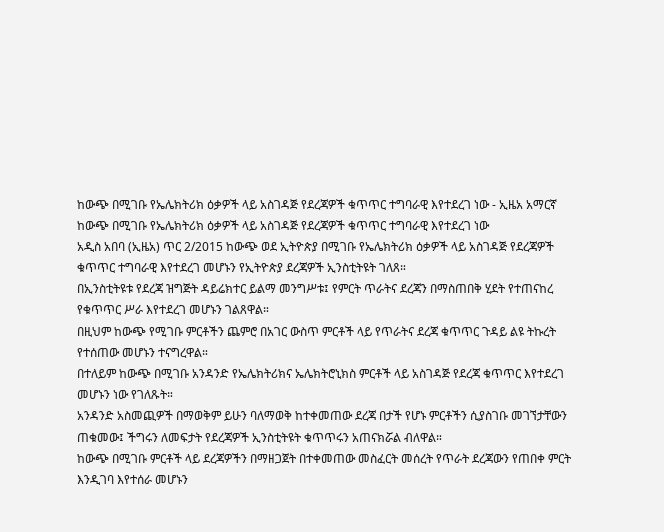ከውጭ በሚገቡ የኤሌክትሪክ ዕቃዎች ላይ አስገዳጅ የደረጃዎች ቁጥጥር ተግባራዊ እየተደረገ ነው - ኢዜአ አማርኛ
ከውጭ በሚገቡ የኤሌክትሪክ ዕቃዎች ላይ አስገዳጅ የደረጃዎች ቁጥጥር ተግባራዊ እየተደረገ ነው
አዲስ አበባ (ኢዜአ) ጥር 2/2015 ከውጭ ወደ ኢትዮጵያ በሚገቡ የኤሌክትሪክ ዕቃዎች ላይ አስገዳጅ የደረጃዎች ቁጥጥር ተግባራዊ እየተደረገ መሆኑን የኢትዮጵያ ደረጃዎች ኢንስቲትዩት ገለጸ።
በኢንስቲትዩቱ የደረጃ ዝግጅት ዳይሬክተር ይልማ መንግሥቱ፤ የምርት ጥራትና ደረጃን በማስጠበቅ ሂደት የተጠናከረ የቁጥጥር ሥራ እየተደረገ መሆኑን ገልጸዋል።
በዚህም ከውጭ የሚገቡ ምርቶችን ጨምሮ በአገር ውስጥ ምርቶች ላይ የጥራትና ደረጃ ቁጥጥር ጉዳይ ልዩ ትኩረት የተሰጠው መሆኑን ተናግረዋል።
በተለይም ከውጭ በሚገቡ አንዳንድ የኤሌክትሪክና ኤሌክትሮኒክስ ምርቶች ላይ አስገዳጅ የደረጃ ቁጥጥር እየተደረገ መሆኑን ነው የገለጹት።
አንዳንድ አስመጪዎች በማወቅም ይሁን ባለማወቅ ከተቀመጠው ደረጃ በታች የሆኑ ምርቶችን ሲያስገቡ መገኘታቸውን ጠቁመው፤ ችግሩን ለመፍታት የደረጃዎች ኢንስቲትዩት ቁጥጥሩን አጠናክሯል ብለዋል።
ከውጭ በሚገቡ ምርቶች ላይ ደረጃዎችን በማዘጋጀት በተቀመጠው መስፈርት መሰረት የጥራት ደረጃውን የጠበቀ ምርት እንዲገባ እየተሰራ መሆኑን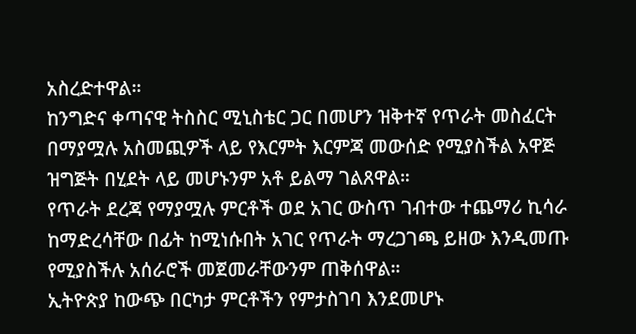አስረድተዋል።
ከንግድና ቀጣናዊ ትስስር ሚኒስቴር ጋር በመሆን ዝቅተኛ የጥራት መስፈርት በማያሟሉ አስመጪዎች ላይ የእርምት እርምጃ መውሰድ የሚያስችል አዋጅ ዝግጅት በሂደት ላይ መሆኑንም አቶ ይልማ ገልጸዋል።
የጥራት ደረጃ የማያሟሉ ምርቶች ወደ አገር ውስጥ ገብተው ተጨማሪ ኪሳራ ከማድረሳቸው በፊት ከሚነሱበት አገር የጥራት ማረጋገጫ ይዘው እንዲመጡ የሚያስችሉ አሰራሮች መጀመራቸውንም ጠቅሰዋል።
ኢትዮጵያ ከውጭ በርካታ ምርቶችን የምታስገባ እንደመሆኑ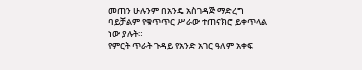መጠን ሁሉንም በአንዴ አስገዳጅ ማድረግ ባይቻልም የቁጥጥር ሥራው ተጠናክሮ ይቀጥላል ነው ያሉት።
የምርት ጥራት ጉዳይ የአንድ አገር ዓለም አቀፍ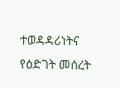ተወዳዳሪነትና የዕድገት መሰረት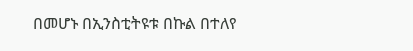በመሆኑ በኢንስቲትዩቱ በኩል በተለየ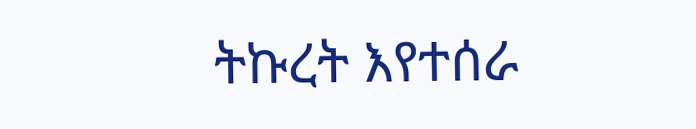ትኩረት እየተሰራ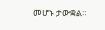መሆኑ ታውቋል።